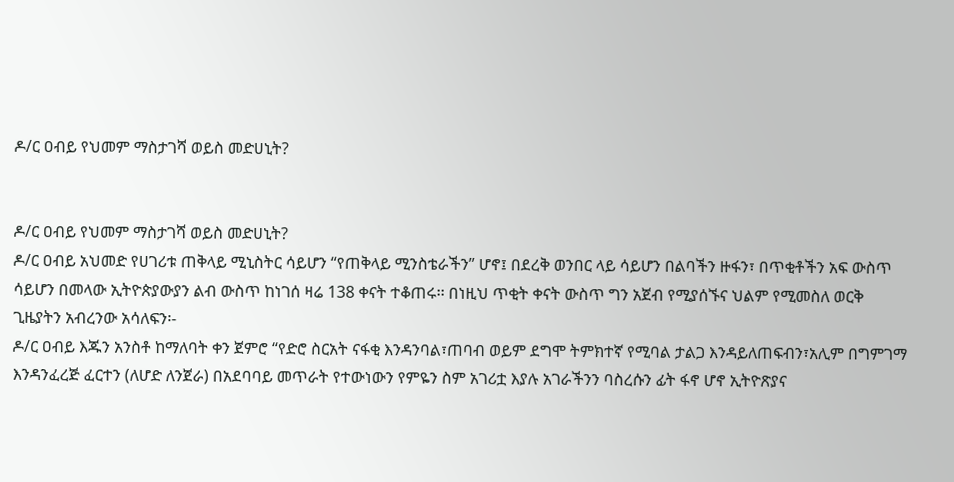ዶ/ር ዐብይ የህመም ማስታገሻ ወይስ መድሀኒት?


ዶ/ር ዐብይ የህመም ማስታገሻ ወይስ መድሀኒት?
ዶ/ር ዐብይ አህመድ የሀገሪቱ ጠቅላይ ሚኒስትር ሳይሆን “የጠቅላይ ሚንስቴራችን” ሆኖ፤ በደረቅ ወንበር ላይ ሳይሆን በልባችን ዙፋን፣ በጥቂቶችን አፍ ውስጥ ሳይሆን በመላው ኢትዮጵያውያን ልብ ውስጥ ከነገሰ ዛሬ 138 ቀናት ተቆጠሩ፡፡ በነዚህ ጥቂት ቀናት ውስጥ ግን አጀብ የሚያሰኙና ህልም የሚመስለ ወርቅ ጊዜያትን አብረንው አሳለፍን፡-
ዶ/ር ዐብይ እጁን አንስቶ ከማለባት ቀን ጀምሮ “የድሮ ስርአት ናፋቂ እንዳንባል፣ጠባብ ወይም ደግሞ ትምክተኛ የሚባል ታልጋ እንዳይለጠፍብን፣አሊም በግምገማ እንዳንፈረጅ ፈርተን (ለሆድ ለንጀራ) በአደባባይ መጥራት የተውነውን የምዬን ስም አገሪቷ እያሉ አገራችንን ባስረሱን ፊት ፋኖ ሆኖ ኢትዮጽያና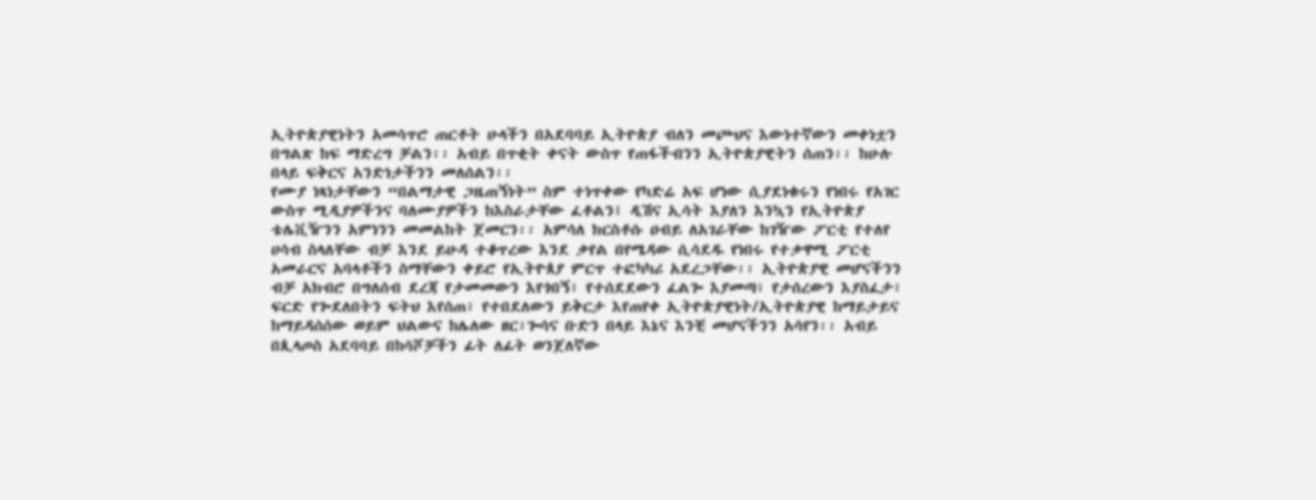ኢትዮጵያዊነትን አመሳጥሮ ጠርቶት ሁላችን በአደባባይ ኢትዮጵያ ብለን መጮህና እውነተኛውን መቀነቷን በግልጽ ከፍ ማድረግ ቻልን፡፡ አብይ በጥቂት ቀናት ውስጥ የጠፋችብንን ኢትዮጵያዊትን ሰጠን፡፡ ከሁሉ በላይ ፍቅርና አንድነታችንን መለሰልን፡፡
የሙያ ነጻነታቸውን “በልማታዊ ጋዜጠኝነት” ስም ተነጥቀው የካድሬ አፍ ሆነው ሲያደነቁሩን የነበሩ የአገር ውስጥ ሚዲያዎችንና ባለሙያዎችን ከእስራታቸው ፈቶልን፤ ዲሽና ኢሳት እያለን እንኳን የኢትዮጵያ ቴሌቪዥንን አምነንን መመልከት ጀመርን፡፡ አምሳለ ክርስቶሱ ዐብይ ለአገራቸው ከገዥው ፖርቲ የተለየ ሀሳብ ስላለቸው ብቻ እንደ ይሁዳ ተቆጥረው እንደ ቃየል በየሜዳው ሲሳደዱ የነበሩ የተቃዋሚ ፖርቲ አመራርና አባላቶችን ስማቸውን ቀይሮ የኢትዮጰያ ምርጥ ተፎካካሪ አደረጋቸው፡፡ ኢትዮጵያዊ መሆናችንን ብቻ አክብሮ በግለሰብ ደረጃ የታመመውን እየጎበኝ፣ የተሰደደውን ፈልጐ እያመጣ፣ የታሰረውን እያስፈታ፣ ፍርድ የጐደለበትን ፍትህ እየሰጠ፣ የተበደለውን ይቅርታ እየጠየቀ ኢትዮጵያዊነት/ኢትዮጵያዊ ከማይታይና ከማይዳሰሰው ወይም ህልውና ከሌለው ዘር፣ጐሳና ቡድን በላይ እኔና እንቺ መሆናችንን አሳየን፡፡ አብይ በጲላጦስ አደባባይ በከሳሾቻችን ፊት ለፊት ወንጀለኛው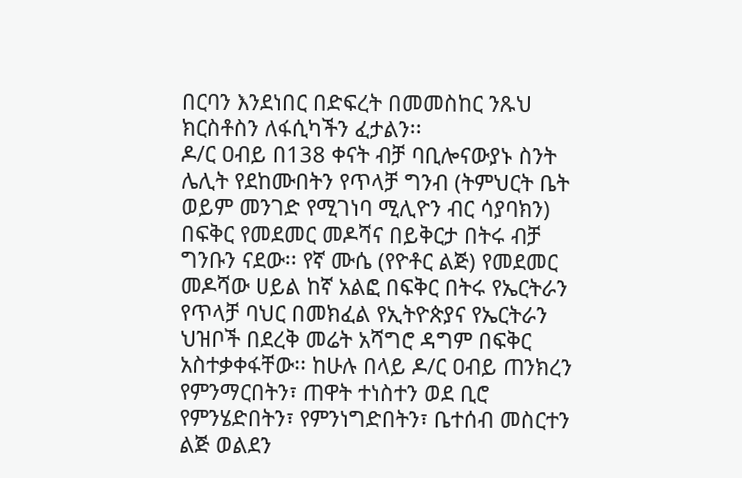በርባን እንደነበር በድፍረት በመመስከር ንጹህ ክርስቶስን ለፋሲካችን ፈታልን፡፡
ዶ/ር ዐብይ በ138 ቀናት ብቻ ባቢሎናውያኑ ስንት ሌሊት የደከሙበትን የጥላቻ ግንብ (ትምህርት ቤት ወይም መንገድ የሚገነባ ሚሊዮን ብር ሳያባክን) በፍቅር የመደመር መዶሻና በይቅርታ በትሩ ብቻ ግንቡን ናደው፡፡ የኛ ሙሴ (የዮቶር ልጅ) የመደመር መዶሻው ሀይል ከኛ አልፎ በፍቅር በትሩ የኤርትራን የጥላቻ ባህር በመክፈል የኢትዮጵያና የኤርትራን ህዝቦች በደረቅ መሬት አሻግሮ ዳግም በፍቅር አስተቃቀፋቸው፡፡ ከሁሉ በላይ ዶ/ር ዐብይ ጠንክረን የምንማርበትን፣ ጠዋት ተነስተን ወደ ቢሮ የምንሄድበትን፣ የምንነግድበትን፣ ቤተሰብ መስርተን ልጅ ወልደን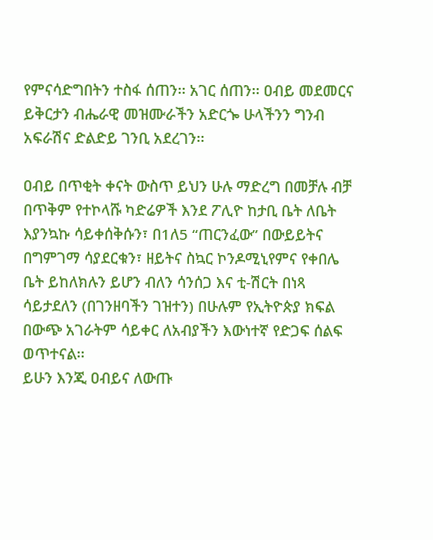የምናሳድግበትን ተስፋ ሰጠን፡፡ አገር ሰጠን፡፡ ዐብይ መደመርና ይቅርታን ብሔራዊ መዝሙራችን አድርጐ ሁላችንን ግንብ አፍራሽና ድልድይ ገንቢ አደረገን፡፡

ዐብይ በጥቂት ቀናት ውስጥ ይህን ሁሉ ማድረግ በመቻሉ ብቻ በጥቅም የተኮላሹ ካድሬዎች እንደ ፖሊዮ ከታቢ ቤት ለቤት እያንኳኩ ሳይቀሰቅሱን፣ በ1ለ5 “ጠርንፈው” በውይይትና በግምገማ ሳያደርቁን፣ ዘይትና ስኳር ኮንዶሚኒየምና የቀበሌ ቤት ይከለክሉን ይሆን ብለን ሳንሰጋ እና ቲ-ሽርት በነጻ ሳይታደለን (በገንዘባችን ገዝተን) በሁሉም የኢትዮጵያ ክፍል በውጭ አገራትም ሳይቀር ለአብያችን እውነተኛ የድጋፍ ሰልፍ ወጥተናል፡፡
ይሁን እንጂ ዐብይና ለውጡ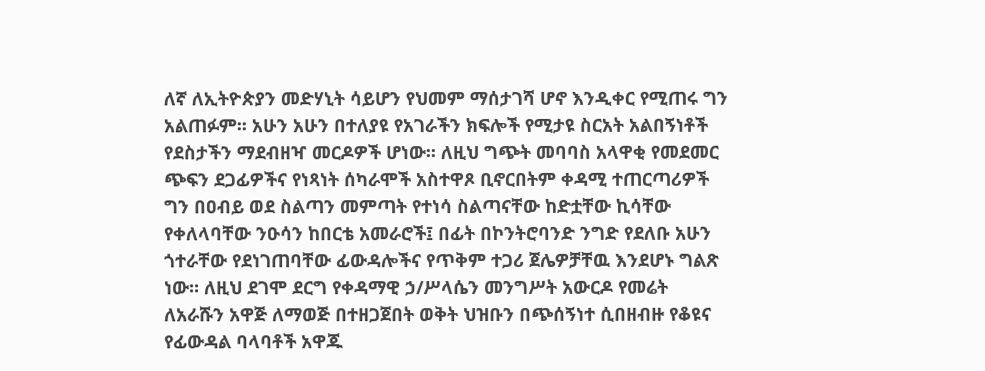ለኛ ለኢትዮጵያን መድሃኒት ሳይሆን የህመም ማሰታገሻ ሆኖ እንዲቀር የሚጠሩ ግን አልጠፉም፡፡ አሁን አሁን በተለያዩ የአገራችን ክፍሎች የሚታዩ ስርአት አልበኝነቶች የደስታችን ማደብዘዣ መርዶዎች ሆነው፡፡ ለዚህ ግጭት መባባስ አላዋቂ የመደመር ጭፍን ደጋፊዎችና የነጻነት ሰካራሞች አስተዋጾ ቢኖርበትም ቀዳሚ ተጠርጣሪዎች ግን በዐብይ ወደ ስልጣን መምጣት የተነሳ ስልጣናቸው ከድቷቸው ኪሳቸው የቀለላባቸው ንዑሳን ከበርቴ አመራሮች፤ በፊት በኮንትሮባንድ ንግድ የደለቡ አሁን ጎተራቸው የደነገጠባቸው ፊውዳሎችና የጥቅም ተጋሪ ጀሌዎቻቸዉ እንደሆኑ ግልጽ ነው፡፡ ለዚህ ደገሞ ደርግ የቀዳማዊ ኃ/ሥላሴን መንግሥት አውርዶ የመሬት ለአራሹን አዋጅ ለማወጅ በተዘጋጀበት ወቅት ህዝቡን በጭሰኝነተ ሲበዘብዙ የቆዩና የፊውዳል ባላባቶች አዋጁ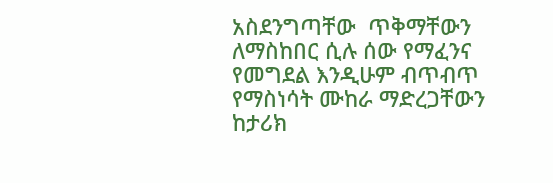አስደንግጣቸው  ጥቅማቸውን ለማስከበር ሲሉ ሰው የማፈንና የመግደል እንዲሁም ብጥብጥ የማስነሳት ሙከራ ማድረጋቸውን ከታሪክ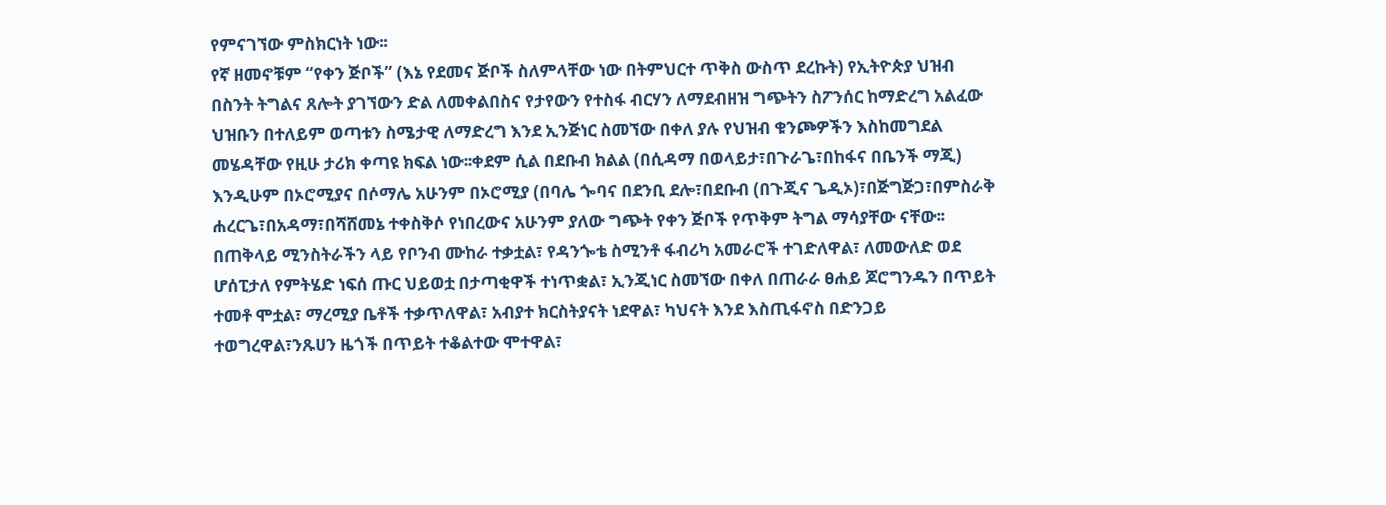የምናገኘው ምስክርነት ነው፡፡
የኛ ዘመኖቹም “የቀን ጅቦች” (እኔ የደመና ጅቦች ስለምላቸው ነው በትምህርተ ጥቅስ ውስጥ ደረኩት) የኢትዮጵያ ህዝብ በስንት ትግልና ጸሎት ያገኘውን ድል ለመቀልበስና የታየውን የተስፋ ብርሃን ለማደብዘዝ ግጭትን ስፖንሰር ከማድረግ አልፈው ህዝቡን በተለይም ወጣቱን ስሜታዊ ለማድረግ እንደ ኢንጅነር ስመኘው በቀለ ያሉ የህዝብ ቁንጮዎችን እስከመግደል መሄዳቸው የዚሁ ታሪክ ቀጣዩ ክፍል ነው፡፡ቀደም ሲል በደቡብ ክልል (በሲዳማ በወላይታ፣በጉራጌ፣በከፋና በቤንች ማጂ) እንዲሁም በኦሮሚያና በሶማሌ አሁንም በኦሮሚያ (በባሌ ጐባና በደንቢ ደሎ፣በደቡብ (በጉጂና ጌዲኦ)፣በጅግጅጋ፣በምስራቅ ሐረርጌ፣በአዳማ፣በሻሸመኔ ተቀስቅሶ የነበረውና አሁንም ያለው ግጭት የቀን ጅቦች የጥቅም ትግል ማሳያቸው ናቸው፡፡
በጠቅላይ ሚንስትራችን ላይ የቦንብ ሙከራ ተቃቷል፣ የዳንጐቴ ስሚንቶ ፋብሪካ አመራሮች ተገድለዋል፣ ለመውለድ ወደ ሆሰፒታለ የምትሄድ ነፍሰ ጡር ህይወቷ በታጣቂዋች ተነጥቋል፣ ኢንጂነር ስመኘው በቀለ በጠራራ ፀሐይ ጆሮግንዱን በጥይት ተመቶ ሞቷል፣ ማረሚያ ቤቶች ተቃጥለዋል፣ አብያተ ክርስትያናት ነደዋል፣ ካህናት እንደ እስጢፋኖስ በድንጋይ ተወግረዋል፣ንጹሀን ዜጎች በጥይት ተቆልተው ሞተዋል፣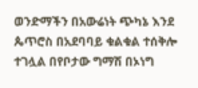ወንድማችን በአውሬነት ጭካኔ እንደ ጴጥሮስ በአደባባይ ቁልቁል ተሰቅሎ ተገሏል በየቦታው ግማሽ በኦነግ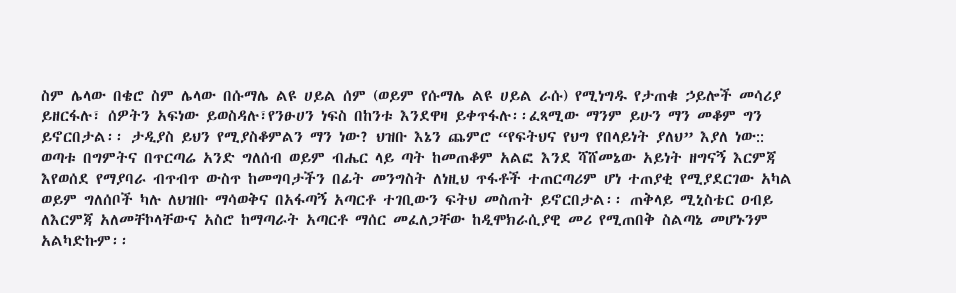ስም ሌላው በቄሮ ስም ሌላው በሱማሌ ልዩ ሀይል ሰም (ወይም የሱማሌ ልዩ ሀይል ራሱ) የሚነግዱ የታጠቁ ኃይሎች መሳሪያ ይዘርፋሉ፣ ሰዎትን አፍነው ይወስዳሉ፣የንፁሀን ነፍስ በከንቱ እንደዋዛ ይቀጥፋሉ፡፡ፈጻሚው ማንም ይሁን ማን መቆም ግን ይኖርበታል፡፡ ታዲያስ ይህን የሚያስቆምልን ማን ነው? ህዝቡ እኔን ጨምሮ “የፍትህና የህግ የበላይነት ያለህ” እያለ ነው::
ወጣቱ በግምትና በጥርጣሬ አንድ ግለሰብ ወይም ብሔር ላይ ጣት ከመጠቆም አልፎ እንደ ሻሸመኔው አይነት ዘግናኝ እርምጃ እየወሰደ የማያባራ ብጥብጥ ውስጥ ከመግባታችን በፊት መንግስት ለነዚህ ጥፋቶች ተጠርጣሪም ሆነ ተጠያቂ የሚያደርገው አካል ወይም ግለሰቦች ካሉ ለህዝቡ ማሳወቅና በአፋጣኝ አጣርቶ ተገቢውን ፍትህ መስጠት ይኖርበታል፡፡ ጠቅላይ ሚኒስቴር ዐብይ ለእርምጃ አለመቸኮላቸውና አስሮ ከማጣራት አጣርቶ ማሰር መፈለጋቸው ከዲሞክራሲያዊ መሪ የሚጠበቅ ስልጣኔ መሆኑንም አልካድኩም፡፡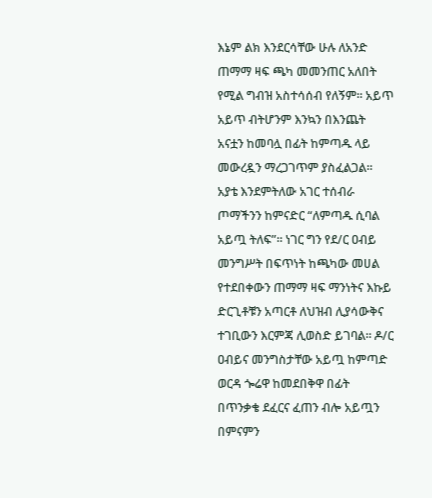እኔም ልክ እንደርሳቸው ሁሉ ለአንድ ጠማማ ዛፍ ጫካ መመንጠር አለበት የሚል ግብዝ አስተሳሰብ የለኝም፡፡ አይጥ አይጥ ብትሆንም እንኳን በእንጨት አናቷን ከመባሏ በፊት ከምጣዱ ላይ መውረዷን ማረጋገጥም ያስፈልጋል፡፡ አያቴ እንደምትለው አገር ተሰብራ ጦማችንን ከምናድር “ለምጣዱ ሲባል አይጧ ትለፍ”፡፡ ነገር ግን የደ/ር ዐብይ መንግሥት በፍጥነት ከጫካው መሀል የተደበቀውን ጠማማ ዛፍ ማንነትና እኩይ ድርጊቶቹን አጣርቶ ለህዝብ ሊያሳውቅና ተገቢውን እርምጃ ሊወስድ ይገባል፡፡ ዶ/ር ዐብይና መንግስታቸው አይጧ ከምጣድ ወርዳ ጐሬዋ ከመደበቅዋ በፊት በጥንቃቄ ደፈርና ፈጠን ብሎ አይጧን በምናምን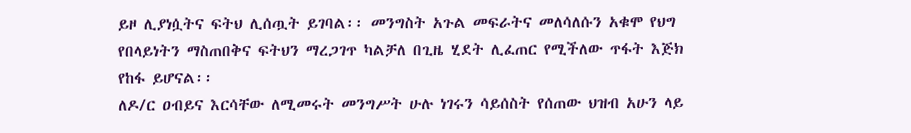ይዞ ሊያነሷትና ፍትህ ሊሰጧት ይገባል፡፡ መንግስት አጉል መፍራትና መለሳለሱን አቁሞ የህግ የበላይነትን ማስጠበቅና ፍትህን ማረጋገጥ ካልቻለ በጊዜ ሂደት ሊፈጠር የሚችለው ጥፋት እጅክ የከፋ ይሆናል፡፡
ለዶ/ር ዐብይና እርሳቸው ለሚመሩት መንግሥት ሁሉ ነገሩን ሳይሰስት የሰጠው ህዝብ አሁን ላይ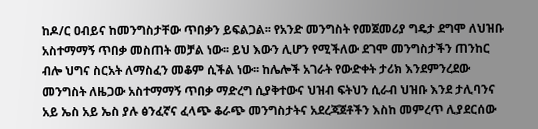ከዶ/ር ዐብይና ከመንግስታቸው ጥበቃን ይፍልጋል፡፡ የአንድ መንግስት የመጀመሪያ ግዴታ ደግሞ ለህዝቡ አስተማማኝ ጥበቃ መስጠት መቻል ነው፡፡ ይህ እውን ሊሆን የሚችለው ደገሞ መንግስታችን ጠንከር ብሎ ህግና ስርአት ለማስፈን መቆም ሲችል ነው፡፡ ከሌሎች አገራት የውድቀት ታሪክ እንደምንረደው መንግስት ለዜጋው አስተማማኝ ጥበቃ ማድረግ ሲያቅተውና ህዝብ ፍትህን ሲራብ ህዝቡ እንደ ታሊባንና አይ ኤስ አይ ኤስ ያሉ ፅንፈኛና ፈላጭ ቆራጭ መንግስታትና አደረጃጀቶችን እስከ መምረጥ ሊያደርሰው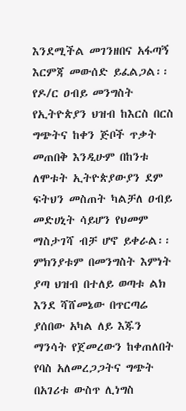እንደሚችል መገንዘበና አፋጣኝ እርምጃ መውሰድ ይፈልጋል፡፡
የዶ/ር ዐብይ መንግስት የኢትዮጵያን ህዝብ ከእርስ በርስ ግጭትና ከቀን ጅቦች ጥቃት መጠበቅ እንዲሁም በከንቱ ለሞቱት ኢትዮጵያውያን ደም ፍትህን መስጠት ካልቻለ ዐብይ መድሀኒት ሳይሆን የህመም ማስታገሻ ብቻ ሆኖ ይቀራል፡፡ ምክንያቱም በመንግስት እምነት ያጣ ህዝብ በተለይ ወጣቱ ልክ እንደ ሻሸመኔው በጥርጣሬ ያሰበው አካል ለይ እጁን ማንሳት የጀመረውን ከቀጠለበት የባስ አለመረጋጋትና ግጭት በአገሪቱ ውስጥ ሊነግስ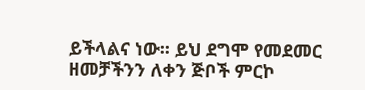ይችላልና ነው፡፡ ይህ ደግሞ የመደመር ዘመቻችንን ለቀን ጅቦች ምርኮ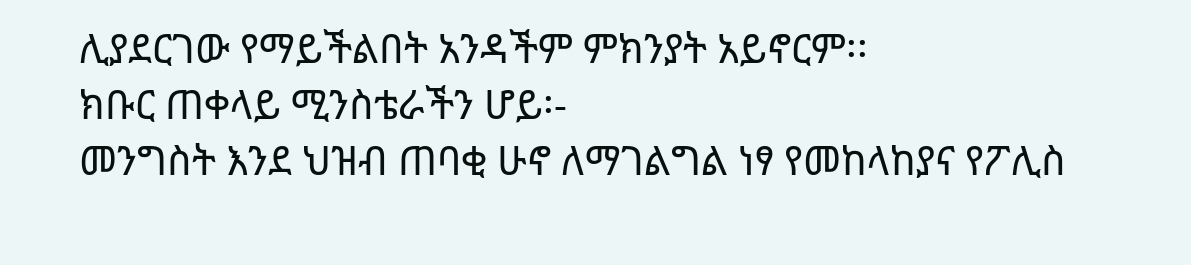ሊያደርገው የማይችልበት አንዳችም ምክንያት አይኖርም፡፡
ክቡር ጠቀላይ ሚንስቴራችን ሆይ፡-
መንግስት እንደ ህዝብ ጠባቂ ሁኖ ለማገልግል ነፃ የመከላከያና የፖሊስ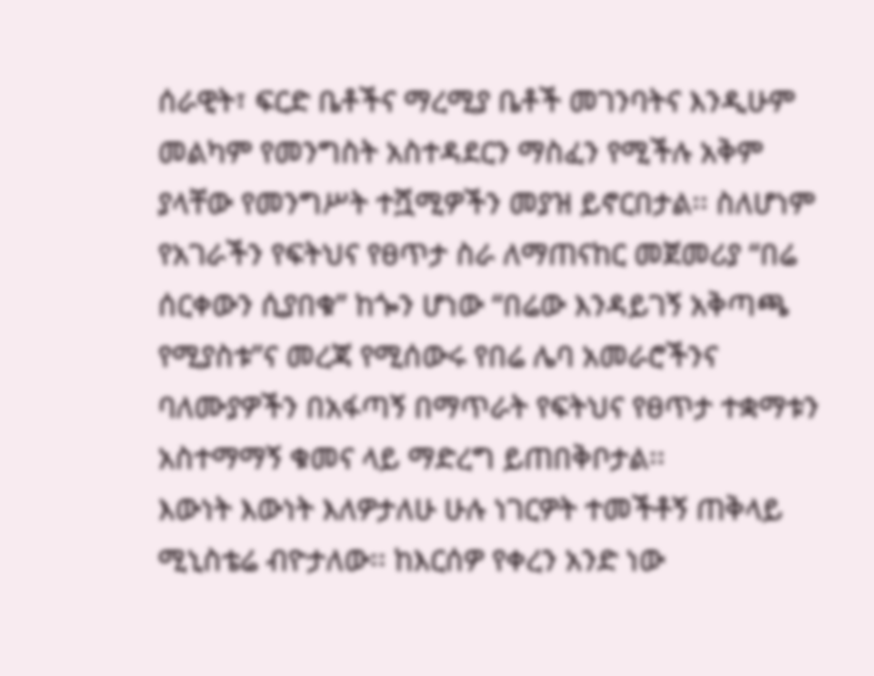ሰራዊት፣ ፍርድ ቤቶችና ማረሚያ ቤቶች መገንባትና እንዲሁም መልካም የመንግስት አስተዳደርን ማስፈን የሚችሉ አቅም ያላቸው የመንግሥት ተሿሚዎችን መያዝ ይኖርበታል፡፡ ስለሆነም የአገራችን የፍትህና የፀጥታ ስራ ለማጠናከር መጀመሪያ “በሬ ሰርቀውን ሲያበቁ” ከጐን ሆነው “በሬው እንዳይገኝ አቅጣጫ የሚያስቱ”ና መረጃ የሚሰውሩ የበሬ ሌባ አመራሮችንና ባለሙያዎችን በአፋጣኝ በማጥራት የፍትህና የፀጥታ ተቋማቱን አስተማማኝ ቁመና ላይ ማድረግ ይጠበቅቦታል፡፡
እውነት እውነት እለዎታለሁ ሁሉ ነገርዎት ተመችቶኝ ጠቅላይ ሚኒስቴሬ ብዮታለው፡፡ ከእርሰዎ የቀረን አንድ ነው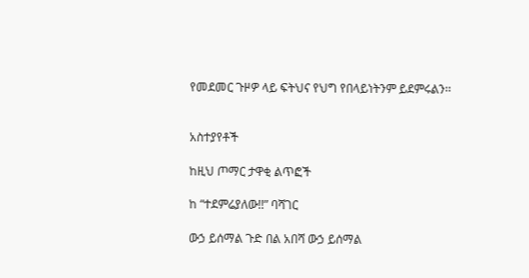የመደመር ጉዞዎ ላይ ፍትህና የህግ የበላይነትንም ይደምሩልን፡፡


አስተያየቶች

ከዚህ ጦማር ታዋቂ ልጥፎች

ከ “ተደምሬያለው!!” ባሻገር

ውኃ ይሰማል ጉድ በል አበሻ ውኃ ይሰማል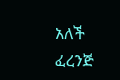አለች ፈረንጅ